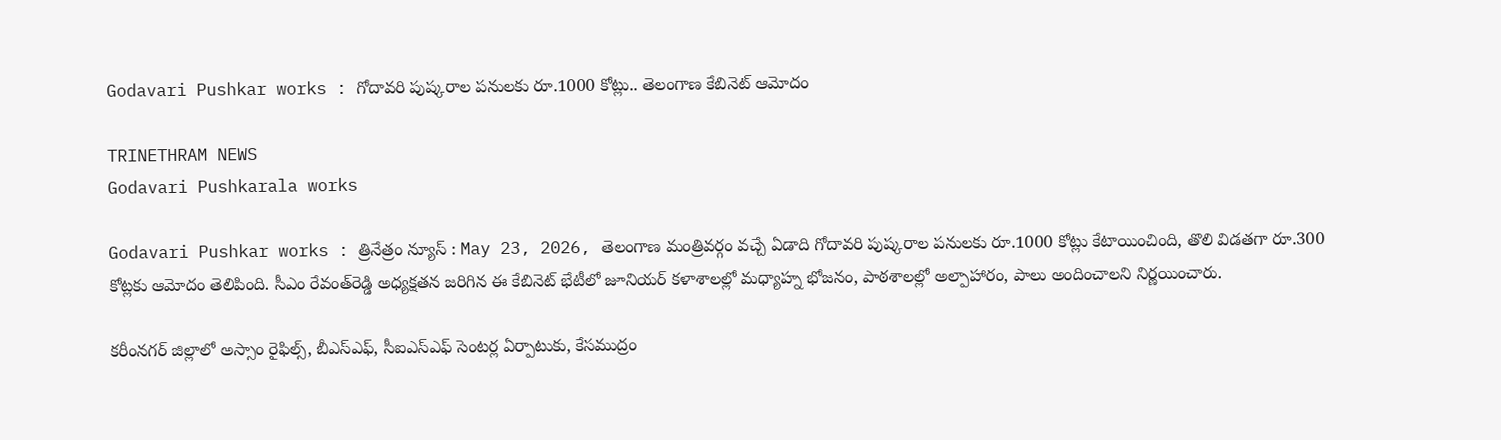Godavari Pushkar works : గోదావరి పుష్కరాల పనులకు రూ.1000 కోట్లు.. తెలంగాణ కేబినెట్‌ ఆమోదం

TRINETHRAM NEWS
Godavari Pushkarala works

Godavari Pushkar works : త్రినేత్రం న్యూస్ : May 23, 2026, తెలంగాణ మంత్రివర్గం వచ్చే ఏడాది గోదావరి పుష్కరాల పనులకు రూ.1000 కోట్లు కేటాయించింది, తొలి విడతగా రూ.300 కోట్లకు ఆమోదం తెలిపింది. సీఎం రేవంత్‌రెడ్డి అధ్యక్షతన జరిగిన ఈ కేబినెట్ భేటీలో జూనియర్ కళాశాలల్లో మధ్యాహ్న భోజనం, పాఠశాలల్లో అల్పాహారం, పాలు అందించాలని నిర్ణయించారు.

కరీంనగర్ జిల్లాలో అస్సాం రైఫిల్స్, బీఎస్‌ఎఫ్‌, సీఐఎస్‌ఎఫ్‌ సెంటర్ల ఏర్పాటుకు, కేసముద్రం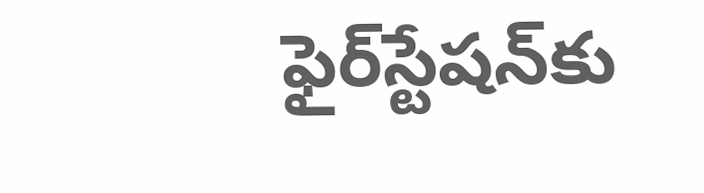ఫైర్‌స్టేషన్‌కు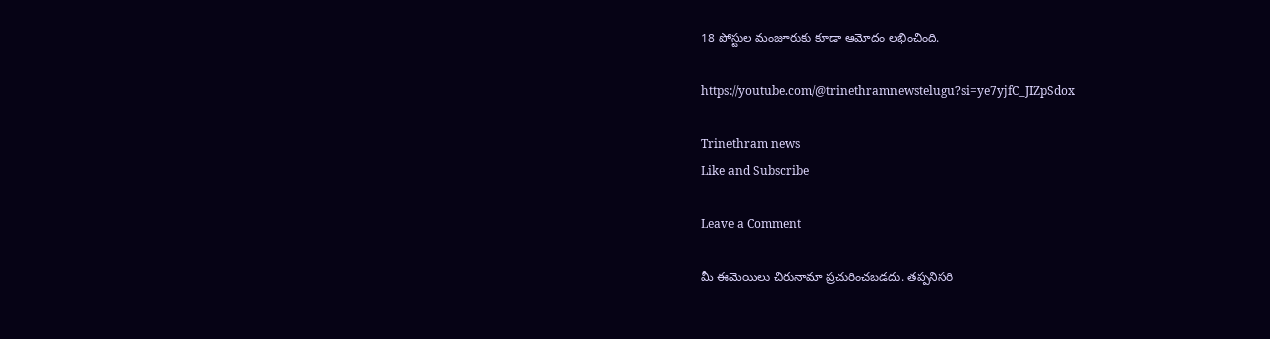18 పోస్టుల మంజూరుకు కూడా ఆమోదం లభించింది.

https://youtube.com/@trinethramnewstelugu?si=ye7yjfC_JIZpSdox

Trinethram news
Like and Subscribe

Leave a Comment

మీ ఈమెయిలు చిరునామా ప్రచురించబడదు. తప్పనిసరి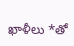ఖాళీలు *తో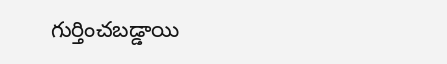గుర్తించబడ్డాయి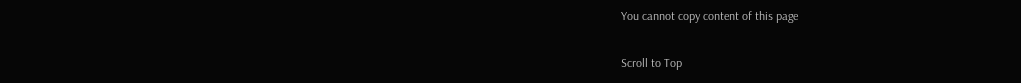You cannot copy content of this page

Scroll to Top